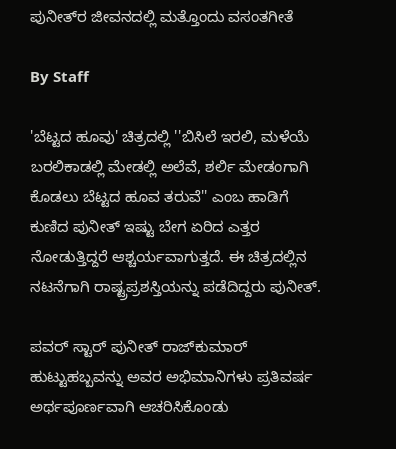ಪುನೀತ್‌ರ ಜೀವನದಲ್ಲಿ ಮತ್ತೊಂದು ವಸಂತಗೀತೆ

By Staff

'ಬೆಟ್ಟದ ಹೂವು' ಚಿತ್ರದಲ್ಲಿ ''ಬಿಸಿಲೆ ಇರಲಿ, ಮಳೆಯೆ ಬರಲಿಕಾಡಲ್ಲಿ ಮೇಡಲ್ಲಿ ಅಲೆವೆ, ಶರ್ಲಿ ಮೇಡಂಗಾಗಿ ಕೊಡಲು ಬೆಟ್ಟದ ಹೂವ ತರುವೆ'' ಎಂಬ ಹಾಡಿಗೆ ಕುಣಿದ ಪುನೀತ್ ಇಷ್ಟು ಬೇಗ ಏರಿದ ಎತ್ತರ ನೋಡುತ್ತಿದ್ದರೆ ಆಶ್ಚರ್ಯವಾಗುತ್ತದೆ. ಈ ಚಿತ್ರದಲ್ಲಿನ ನಟನೆಗಾಗಿ ರಾಷ್ಟ್ರಪ್ರಶಸ್ತಿಯನ್ನು ಪಡೆದಿದ್ದರು ಪುನೀತ್.

ಪವರ್ ಸ್ಟಾರ್ ಪುನೀತ್ ರಾಜ್‌ಕುಮಾರ್ ಹುಟ್ಟುಹಬ್ಬವನ್ನು ಅವರ ಅಭಿಮಾನಿಗಳು ಪ್ರತಿವರ್ಷ ಅರ್ಥಪೂರ್ಣವಾಗಿ ಆಚರಿಸಿಕೊಂಡು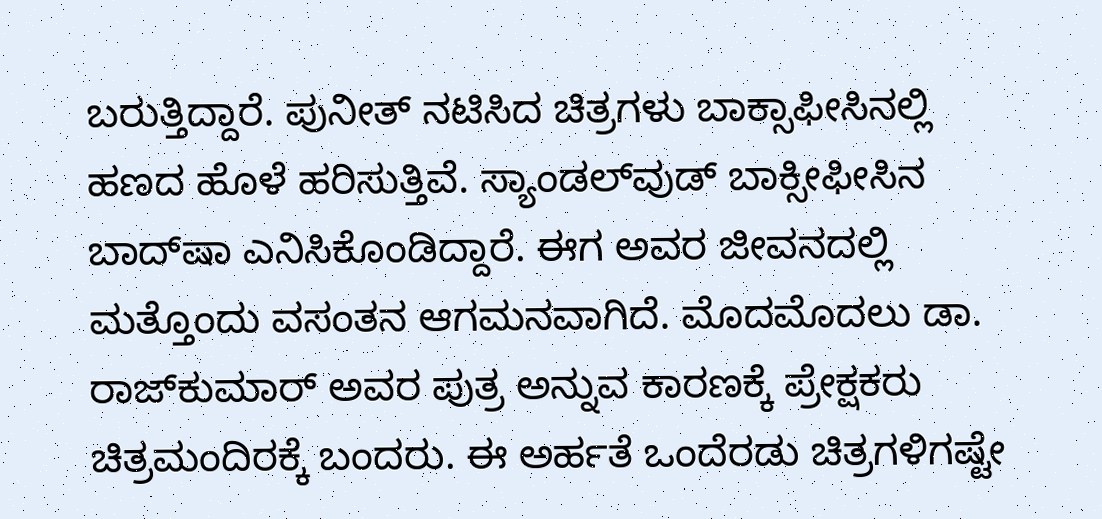ಬರುತ್ತಿದ್ದಾರೆ. ಪುನೀತ್ ನಟಿಸಿದ ಚಿತ್ರಗಳು ಬಾಕ್ಸಾಫೀಸಿನಲ್ಲಿ ಹಣದ ಹೊಳೆ ಹರಿಸುತ್ತಿವೆ. ಸ್ಯಾಂಡಲ್‌ವುಡ್‌ ಬಾಕ್ಸೀಫೀಸಿನ ಬಾದ್‌ಷಾ ಎನಿಸಿಕೊಂಡಿದ್ದಾರೆ. ಈಗ ಅವರ ಜೀವನದಲ್ಲಿ ಮತ್ತೊಂದು ವಸಂತನ ಆಗಮನವಾಗಿದೆ. ಮೊದಮೊದಲು ಡಾ. ರಾಜ್‌ಕುಮಾರ್ ಅವರ ಪುತ್ರ ಅನ್ನುವ ಕಾರಣಕ್ಕೆ ಪ್ರೇಕ್ಷಕರು ಚಿತ್ರಮಂದಿರಕ್ಕೆ ಬಂದರು. ಈ ಅರ್ಹತೆ ಒಂದೆರಡು ಚಿತ್ರಗಳಿಗಷ್ಟೇ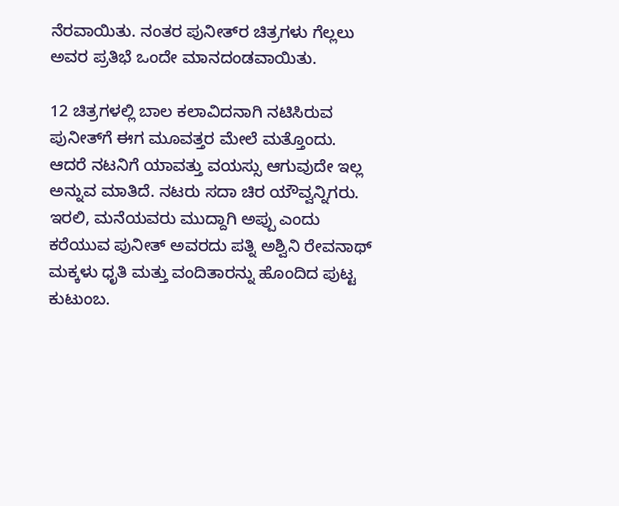ನೆರವಾಯಿತು. ನಂತರ ಪುನೀತ್‌ರ ಚಿತ್ರಗಳು ಗೆಲ್ಲಲು ಅವರ ಪ್ರತಿಭೆ ಒಂದೇ ಮಾನದಂಡವಾಯಿತು.

12 ಚಿತ್ರಗಳಲ್ಲಿ ಬಾಲ ಕಲಾವಿದನಾಗಿ ನಟಿಸಿರುವ ಪುನೀತ್‌ಗೆ ಈಗ ಮೂವತ್ತರ ಮೇಲೆ ಮತ್ತೊಂದು. ಆದರೆ ನಟನಿಗೆ ಯಾವತ್ತು ವಯಸ್ಸು ಆಗುವುದೇ ಇಲ್ಲ ಅನ್ನುವ ಮಾತಿದೆ. ನಟರು ಸದಾ ಚಿರ ಯೌವ್ವನ್ನಿಗರು. ಇರಲಿ, ಮನೆಯವರು ಮುದ್ದಾಗಿ ಅಪ್ಪು ಎಂದು ಕರೆಯುವ ಪುನೀತ್ ಅವರದು ಪತ್ನಿ ಅಶ್ವಿನಿ ರೇವನಾಥ್ ಮಕ್ಕಳು ಧೃತಿ ಮತ್ತು ವಂದಿತಾರನ್ನು ಹೊಂದಿದ ಪುಟ್ಟ ಕುಟುಂಬ.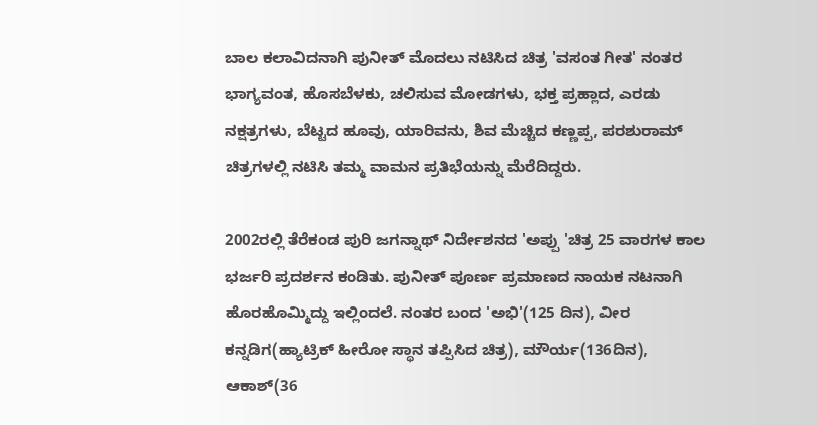ಬಾಲ ಕಲಾವಿದನಾಗಿ ಪುನೀತ್ ಮೊದಲು ನಟಿಸಿದ ಚಿತ್ರ 'ವಸಂತ ಗೀತ' ನಂತರ ಭಾಗ್ಯವಂತ, ಹೊಸಬೆಳಕು, ಚಲಿಸುವ ಮೋಡಗಳು, ಭಕ್ತ ಪ್ರಹ್ಲಾದ, ಎರಡು ನಕ್ಷತ್ರಗಳು, ಬೆಟ್ಟದ ಹೂವು, ಯಾರಿವನು, ಶಿವ ಮೆಚ್ಚಿದ ಕಣ್ಣಪ್ಪ, ಪರಶುರಾಮ್ ಚಿತ್ರಗಳಲ್ಲಿ ನಟಿಸಿ ತಮ್ಮ ವಾಮನ ಪ್ರತಿಭೆಯನ್ನು ಮೆರೆದಿದ್ದರು.

2002ರಲ್ಲಿ ತೆರೆಕಂಡ ಪುರಿ ಜಗನ್ನಾಥ್ ನಿರ್ದೇಶನದ 'ಅಪ್ಪು 'ಚಿತ್ರ 25 ವಾರಗಳ ಕಾಲ ಭರ್ಜರಿ ಪ್ರದರ್ಶನ ಕಂಡಿತು. ಪುನೀತ್ ಪೂರ್ಣ ಪ್ರಮಾಣದ ನಾಯಕ ನಟನಾಗಿ ಹೊರಹೊಮ್ಮಿದ್ದು ಇಲ್ಲಿಂದಲೆ. ನಂತರ ಬಂದ 'ಅಭಿ'(125 ದಿನ), ವೀರ ಕನ್ನಡಿಗ(ಹ್ಯಾಟ್ರಿಕ್ ಹೀರೋ ಸ್ಥಾನ ತಪ್ಪಿಸಿದ ಚಿತ್ರ), ಮೌರ್ಯ(136ದಿನ), ಆಕಾಶ್(36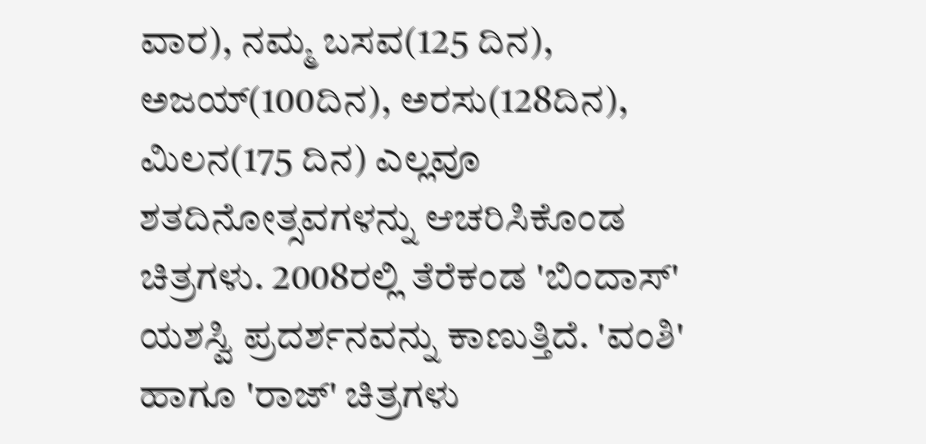ವಾರ), ನಮ್ಮ ಬಸವ(125 ದಿನ), ಅಜಯ್(100ದಿನ), ಅರಸು(128ದಿನ), ಮಿಲನ(175 ದಿನ) ಎಲ್ಲವೂ ಶತದಿನೋತ್ಸವಗಳನ್ನು ಆಚರಿಸಿಕೊಂಡ ಚಿತ್ರಗಳು. 2008ರಲ್ಲಿ ತೆರೆಕಂಡ 'ಬಿಂದಾಸ್' ಯಶಸ್ವಿ ಪ್ರದರ್ಶನವನ್ನು ಕಾಣುತ್ತಿದೆ. 'ವಂಶಿ' ಹಾಗೂ 'ರಾಜ್' ಚಿತ್ರಗಳು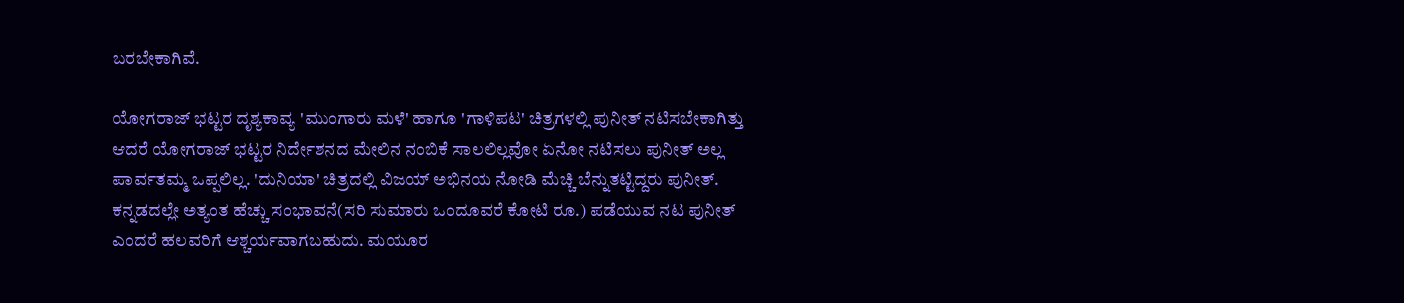ಬರಬೇಕಾಗಿವೆ.

ಯೋಗರಾಜ್ ಭಟ್ಟರ ದೃಶ್ಯಕಾವ್ಯ 'ಮುಂಗಾರು ಮಳೆ' ಹಾಗೂ 'ಗಾಳಿಪಟ' ಚಿತ್ರಗಳಲ್ಲಿ ಪುನೀತ್ ನಟಿಸಬೇಕಾಗಿತ್ತು ಆದರೆ ಯೋಗರಾಜ್ ಭಟ್ಟರ ನಿರ್ದೇಶನದ ಮೇಲಿನ ನಂಬಿಕೆ ಸಾಲಲಿಲ್ಲವೋ ಏನೋ ನಟಿಸಲು ಪುನೀತ್ ಅಲ್ಲ ಪಾರ್ವತಮ್ಮ ಒಪ್ಪಲಿಲ್ಲ. 'ದುನಿಯಾ' ಚಿತ್ರದಲ್ಲಿ ವಿಜಯ್ ಅಭಿನಯ ನೋಡಿ ಮೆಚ್ಚಿ ಬೆನ್ನುತಟ್ಟಿದ್ದರು ಪುನೀತ್. ಕನ್ನಡದಲ್ಲೇ ಅತ್ಯಂತ ಹೆಚ್ಚು ಸಂಭಾವನೆ(ಸರಿ ಸುಮಾರು ಒಂದೂವರೆ ಕೋಟಿ ರೂ.) ಪಡೆಯುವ ನಟ ಪುನೀತ್ ಎಂದರೆ ಹಲವರಿಗೆ ಆಶ್ಚರ್ಯವಾಗಬಹುದು. ಮಯೂರ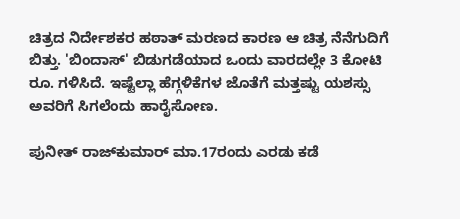ಚಿತ್ರದ ನಿರ್ದೇಶಕರ ಹಠಾತ್ ಮರಣದ ಕಾರಣ ಆ ಚಿತ್ರ ನೆನೆಗುದಿಗೆ ಬಿತ್ತು. 'ಬಿಂದಾಸ್' ಬಿಡುಗಡೆಯಾದ ಒಂದು ವಾರದಲ್ಲೇ 3 ಕೋಟಿ ರೂ. ಗಳಿಸಿದೆ. ಇಷ್ಟೆಲ್ಲಾ ಹೆಗ್ಗಳಿಕೆಗಳ ಜೊತೆಗೆ ಮತ್ತಷ್ಟು ಯಶಸ್ಸು ಅವರಿಗೆ ಸಿಗಲೆಂದು ಹಾರೈಸೋಣ.

ಪುನೀತ್ ರಾಜ್‌ಕುಮಾರ್ ಮಾ.17ರಂದು ಎರಡು ಕಡೆ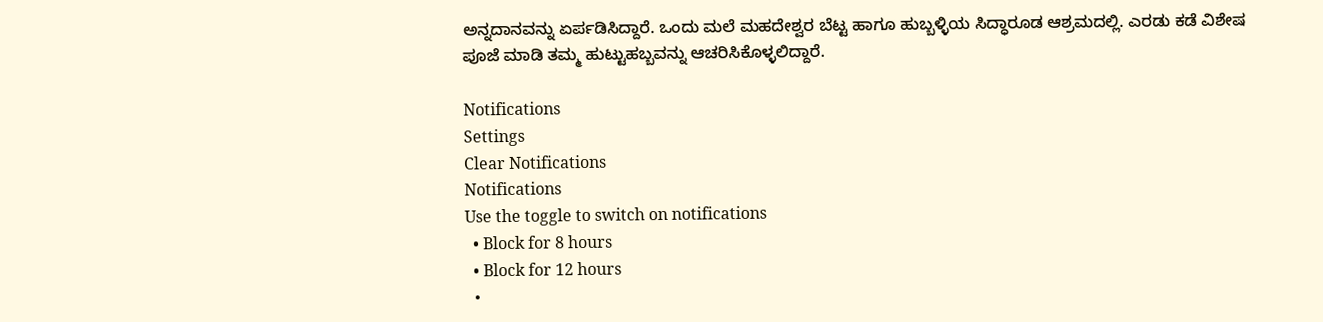ಅನ್ನದಾನವನ್ನು ಏರ್ಪಡಿಸಿದ್ದಾರೆ. ಒಂದು ಮಲೆ ಮಹದೇಶ್ವರ ಬೆಟ್ಟ ಹಾಗೂ ಹುಬ್ಬಳ್ಳಿಯ ಸಿದ್ಧಾರೂಡ ಆಶ್ರಮದಲ್ಲಿ. ಎರಡು ಕಡೆ ವಿಶೇಷ ಪೂಜೆ ಮಾಡಿ ತಮ್ಮ ಹುಟ್ಟುಹಬ್ಬವನ್ನು ಆಚರಿಸಿಕೊಳ್ಳಲಿದ್ದಾರೆ.

Notifications
Settings
Clear Notifications
Notifications
Use the toggle to switch on notifications
  • Block for 8 hours
  • Block for 12 hours
  •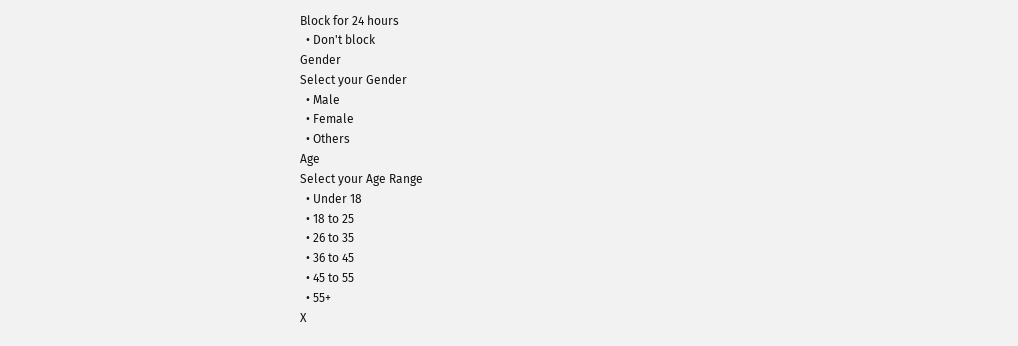Block for 24 hours
  • Don't block
Gender
Select your Gender
  • Male
  • Female
  • Others
Age
Select your Age Range
  • Under 18
  • 18 to 25
  • 26 to 35
  • 36 to 45
  • 45 to 55
  • 55+
X